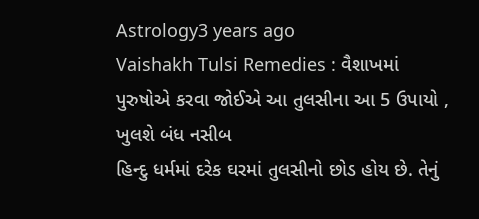Astrology3 years ago
Vaishakh Tulsi Remedies : વૈશાખમાં પુરુષોએ કરવા જોઈએ આ તુલસીના આ 5 ઉપાયો , ખુલશે બંધ નસીબ
હિન્દુ ધર્મમાં દરેક ઘરમાં તુલસીનો છોડ હોય છે. તેનું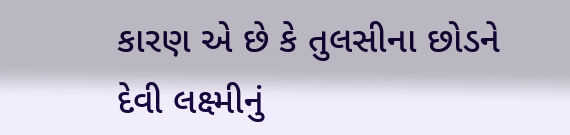કારણ એ છે કે તુલસીના છોડને દેવી લક્ષ્મીનું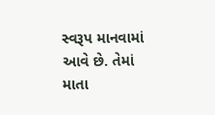સ્વરૂપ માનવામાં આવે છે. તેમાં માતા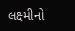લક્ષ્મીનો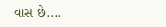વાસ છે....